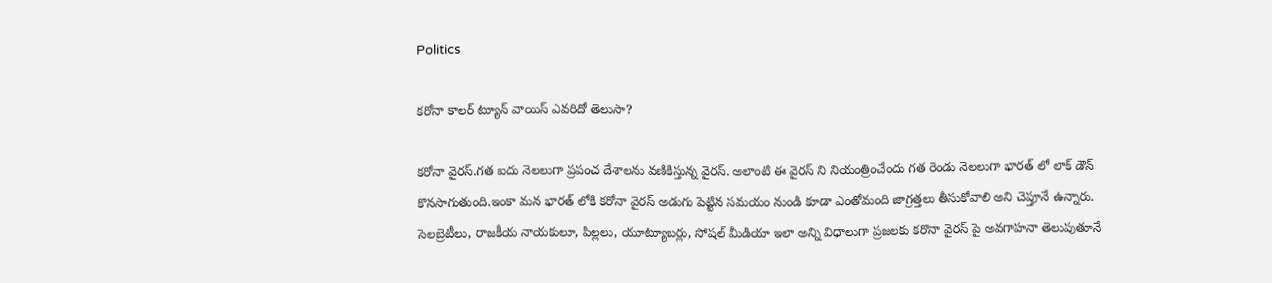Politics

కరోనా కాలర్ ట్యూన్ వాయిస్ ఎవరిదో తెలుసా?

కరోనా వైరస్.గత ఐదు నెలలుగా ప్రపంచ దేశాలను వణికిస్తున్న వైరస్. అలాంటి ఈ వైరస్ ని నియంత్రించేందు గత రెండు నెలలుగా భారత్ లో లాక్ డౌన్ కొనసాగుతుంది.ఇంకా మన భారత్ లోకి కరోనా వైరస్ అడుగు పెట్టిన సమయం నుండి కూడా ఎంతోమంది జాగ్రత్తలు తీసుకోవాలి అని చెప్తూనే ఉన్నారు. సెలబ్రెటీలు, రాజకీయ నాయకులూ, పిల్లలు, యూట్యూబర్లు, సోషల్ మీడియా ఇలా అన్ని విధాలుగా ప్రజలకు కరొనా వైరస్ పై అవగాహనా తెలుపుతూనే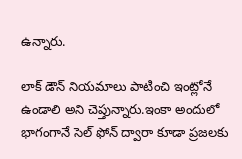ఉన్నారు.

లాక్ డౌన్ నియమాలు పాటించి ఇంట్లోనే ఉండాలి అని చెప్తున్నారు.ఇంకా అందులో భాగంగానే సెల్ ఫోన్ ద్వారా కూడా ప్రజలకు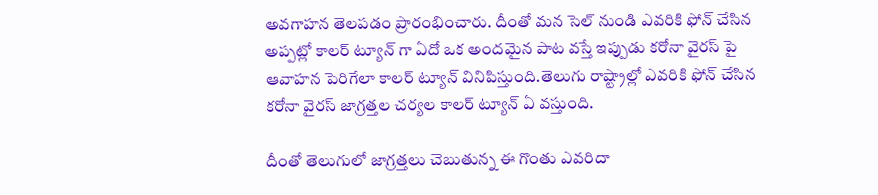అవగాహన తెలపడం ప్రారంభించారు. దీంతో మన సెల్ నుండి ఎవరికి ఫోన్ చేసిన అప్పట్లో కాలర్ ట్యూన్ గా ఏదో ఒక అందమైన పాట వస్తే ఇప్పుడు కరోనా వైరస్ పై ఆవాహన పెరిగేలా కాలర్ ట్యూన్ వినిపిస్తుంది.తెలుగు రాష్ట్రాల్లో ఎవరికి ఫోన్ చేసిన కరోనా వైరస్ జాగ్రత్తల చర్యల కాలర్ ట్యూన్ ఏ వస్తుంది.

దీంతో తెలుగులో జాగ్రత్తలు చెబుతున్న ఈ గొంతు ఎవరిదా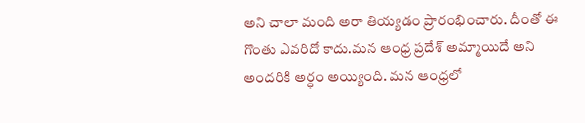అని చాలా మంది అరా తియ్యడం ప్రారంభించారు. దీంతో ఈ గొంతు ఎవరిదో కాదు.మన ఆంధ్ర ప్రదేశ్ అమ్మాయిదే అని అందరికి అర్ధం అయ్యింది. మన ఆంధ్రలో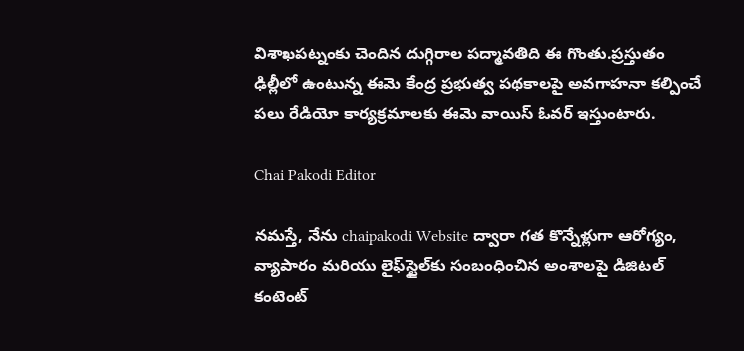విశాఖపట్నంకు చెందిన దుగ్గిరాల పద్మావతిది ఈ గొంతు.ప్రస్తుతం ఢిల్లీలో ఉంటున్న ఈమె కేంద్ర ప్రభుత్వ పథకాలపై అవగాహనా కల్పించే పలు రేడియో కార్యక్రమాలకు ఈమె వాయిస్ ఓవర్ ఇస్తుంటారు.

Chai Pakodi Editor

నమస్తే, నేను chaipakodi Website ద్వారా గత కొన్నేళ్లుగా ఆరోగ్యం, వ్యాపారం మరియు లైఫ్‌స్టైల్‌కు సంబంధించిన అంశాలపై డిజిటల్ కంటెంట్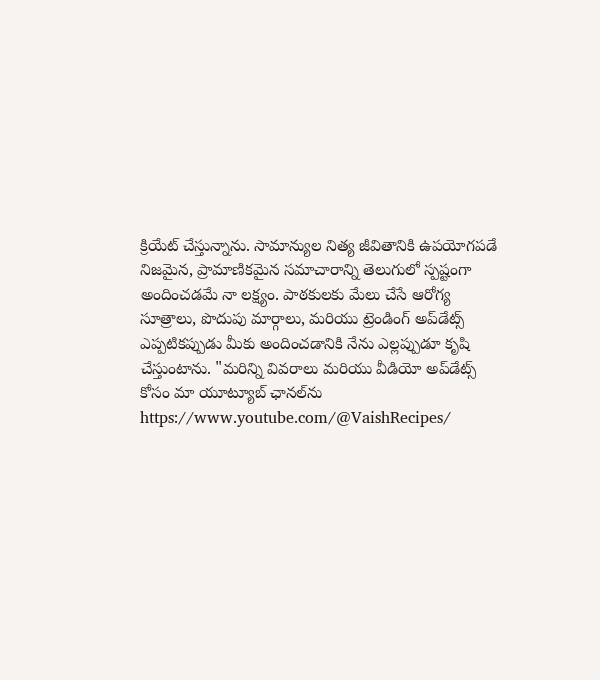క్రియేట్ చేస్తున్నాను. సామాన్యుల నిత్య జీవితానికి ఉపయోగపడే నిజమైన, ప్రామాణికమైన సమాచారాన్ని తెలుగులో స్పష్టంగా అందించడమే నా లక్ష్యం. పాఠకులకు మేలు చేసే ఆరోగ్య సూత్రాలు, పొదుపు మార్గాలు, మరియు ట్రెండింగ్ అప్‌డేట్స్ ఎప్పటికప్పుడు మీకు అందించడానికి నేను ఎల్లప్పుడూ కృషి చేస్తుంటాను. "మరిన్ని వివరాలు మరియు వీడియో అప్‌డేట్స్ కోసం మా యూట్యూబ్ ఛానల్‌ను https://www.youtube.com/@VaishRecipes/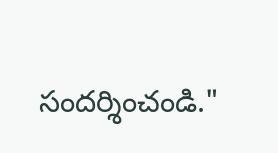సందర్శించండి."